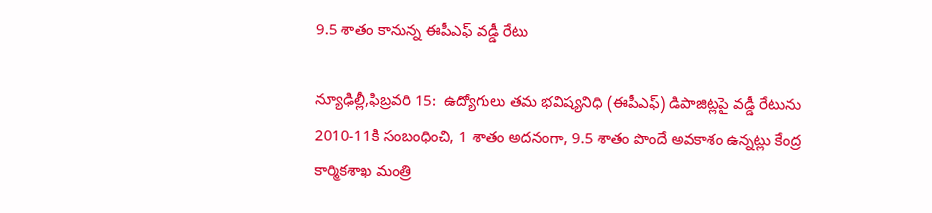9.5 శాతం కానున్న ఈపీఎఫ్ వడ్డీ రేటు

న్యూఢిల్లీ,ఫిబ్రవరి 15:  ఉద్యోగులు తమ భవిష్యనిధి (ఈపీఎఫ్) డిపాజిట్లపై వడ్డీ రేటును 2010-11కి సంబంధించి, 1 శాతం అదనంగా, 9.5 శాతం పొందే అవకాశం ఉన్నట్లు కేంద్ర కార్మికశాఖ మంత్రి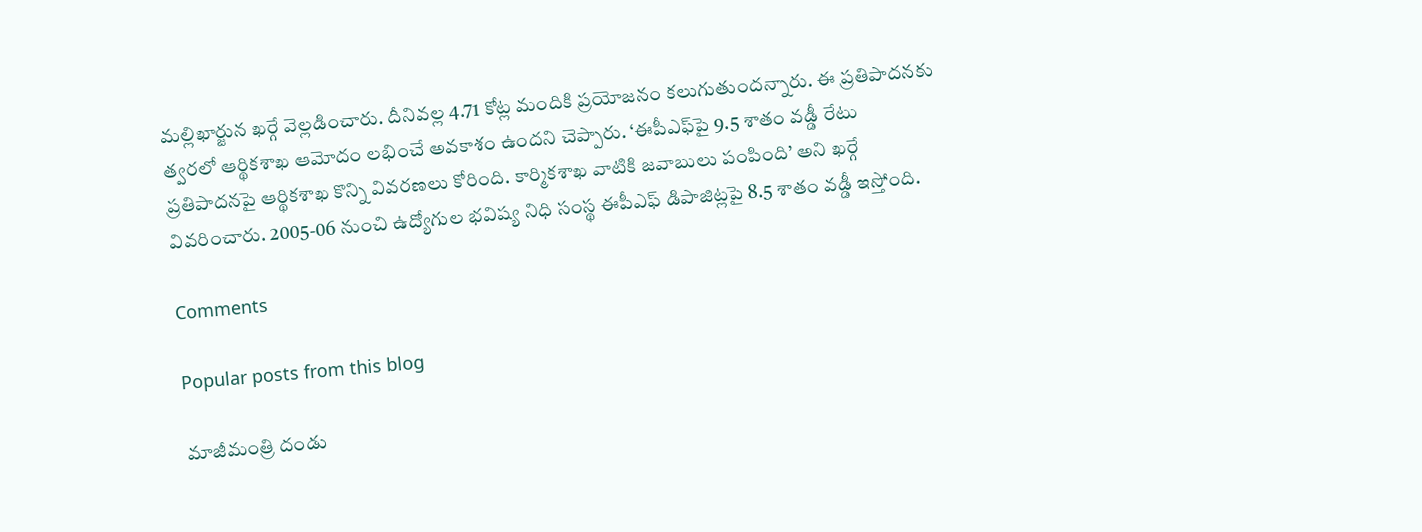మల్లిఖార్జున ఖర్గే వెల్లడించారు. దీనివల్ల 4.71 కోట్ల మందికి ప్రయోజనం కలుగుతుందన్నారు. ఈ ప్రతిపాదనకు త్వరలో ఆర్థికశాఖ ఆమోదం లభించే అవకాశం ఉందని చెప్పారు. ‘ఈపీఎఫ్‌పై 9.5 శాతం వడ్డీ రేటు ప్రతిపాదనపై ఆర్థికశాఖ కొన్ని వివరణలు కోరింది. కార్మికశాఖ వాటికి జవాబులు పంపింది’ అని ఖర్గే వివరించారు. 2005-06 నుంచి ఉద్యోగుల భవిష్య నిధి సంస్థ ఈపీఎఫ్ డిపాజిట్లపై 8.5 శాతం వడ్డీ ఇస్తోంది.

Comments

Popular posts from this blog

మాజీమంత్రి దండు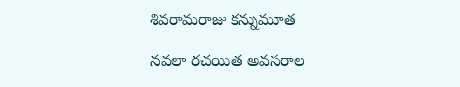శివరామరాజు కన్నుమూత

నవలా రచయిత అవసరాల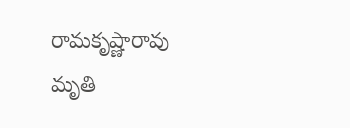రామకృష్ణారావు మృతి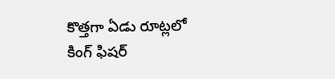కొత్తగా ఏడు రూట్లలో కింగ్ ఫిషర్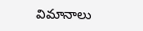విమానాలు